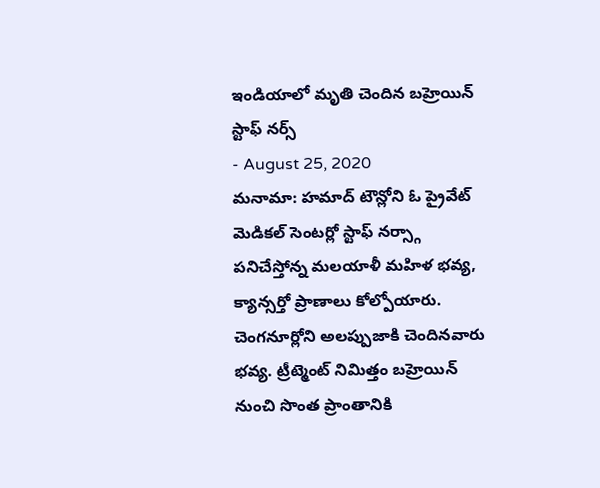ఇండియాలో మృతి చెందిన బహ్రెయిన్ స్టాఫ్ నర్స్
- August 25, 2020
మనామా: హమాద్ టౌన్లోని ఓ ప్రైవేట్ మెడికల్ సెంటర్లో స్టాఫ్ నర్స్గా పనిచేస్తోన్న మలయాళీ మహిళ భవ్య, క్యాన్సర్తో ప్రాణాలు కోల్పోయారు. చెంగనూర్లోని అలప్పుజాకి చెందినవారు భవ్య. ట్రీట్మెంట్ నిమిత్తం బహ్రెయిన్ నుంచి సొంత ప్రాంతానికి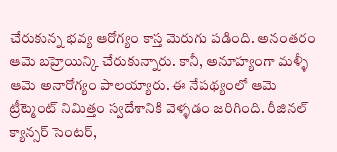చేరుకున్న భవ్య ఆరోగ్యం కాస్త మెరుగు పడింది. అనంతరం ఆమె బహ్రెయిన్కి చేరుకున్నారు. కానీ, అనూహ్యంగా మళ్ళీ ఆమె అనారోగ్యం పాలయ్యారు. ఈ నేపథ్యంలో ఆమె ట్రీట్మెంట్ నిమిత్తం స్వదేశానికి వెళ్ళడం జరిగింది. రీజినల్ క్యాన్సర్ సెంటర్,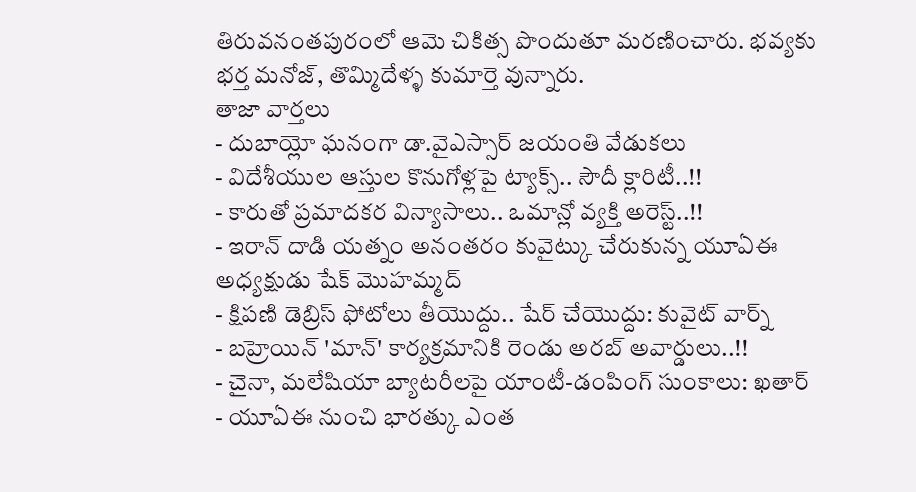తిరువనంతపురంలో ఆమె చికిత్స పొందుతూ మరణించారు. భవ్యకు భర్త మనోజ్, తొమ్మిదేళ్ళ కుమార్తె వున్నారు.
తాజా వార్తలు
- దుబాయ్లో ఘనంగా డా.వైఎస్సార్ జయంతి వేడుకలు
- విదేశీయుల ఆస్తుల కొనుగోళ్లపై ట్యాక్స్.. సౌదీ క్లారిటీ..!!
- కారుతో ప్రమాదకర విన్యాసాలు.. ఒమాన్లో వ్యక్తి అరెస్ట్..!!
- ఇరాన్ దాడి యత్నం అనంతరం కువైట్కు చేరుకున్న యూఏఈ అధ్యక్షుడు షేక్ మొహమ్మద్
- క్షిపణి డెబ్రిస్ ఫోటోలు తీయొద్దు.. షేర్ చేయొద్దు: కువైట్ వార్న్
- బహ్రెయిన్ 'మాన్' కార్యక్రమానికి రెండు అరబ్ అవార్డులు..!!
- చైనా, మలేషియా బ్యాటరీలపై యాంటీ-డంపింగ్ సుంకాలు: ఖతార్
- యూఏఈ నుంచి భారత్కు ఎంత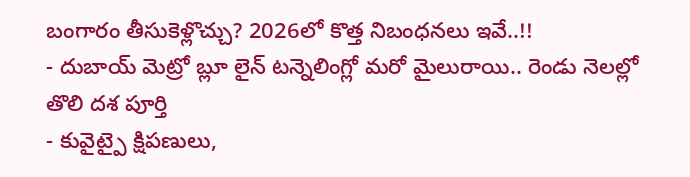బంగారం తీసుకెళ్లొచ్చు? 2026లో కొత్త నిబంధనలు ఇవే..!!
- దుబాయ్ మెట్రో బ్లూ లైన్ టన్నెలింగ్లో మరో మైలురాయి.. రెండు నెలల్లో తొలి దశ పూర్తి
- కువైట్పై క్షిపణులు,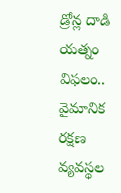డ్రోన్ల దాడి యత్నం విఫలం.. వైమానిక రక్షణ వ్యవస్థల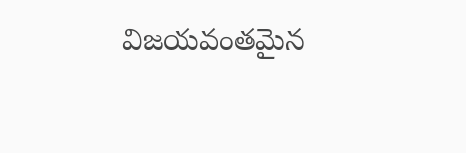విజయవంతమైన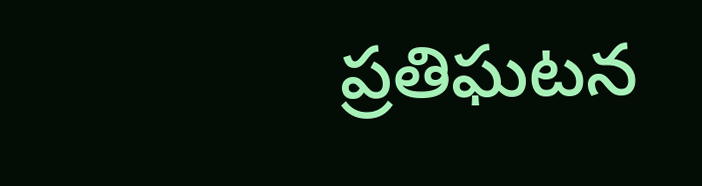ప్రతిఘటన